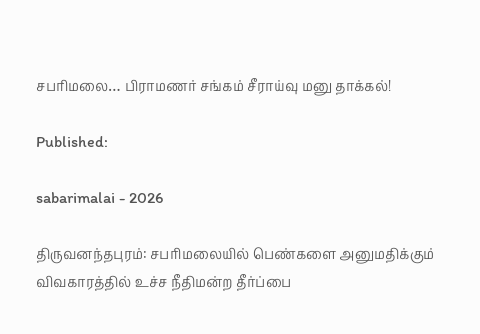சபரிமலை… பிராமணர் சங்கம் சீராய்வு மனு தாக்கல்!

Published:

sabarimalai - 2026

திருவனந்தபுரம்: சபரிமலையில் பெண்களை அனுமதிக்கும் விவகாரத்தில் உச்ச நீதிமன்ற தீர்ப்பை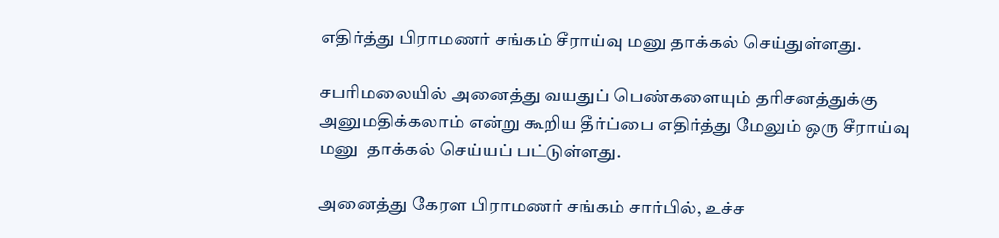எதிர்த்து பிராமணர் சங்கம் சீராய்வு மனு தாக்கல் செய்துள்ளது.

சபரிமலையில் அனைத்து வயதுப் பெண்களையும் தரிசனத்துக்கு அனுமதிக்கலாம் என்று கூறிய தீர்ப்பை எதிர்த்து மேலும் ஒரு சீராய்வு மனு  தாக்கல் செய்யப் பட்டுள்ளது.

அனைத்து கேரள பிராமணர் சங்கம் சார்பில், உச்ச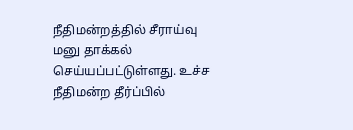நீதிமன்றத்தில் சீராய்வு மனு தாக்கல் செய்யப்பட்டுள்ளது. உச்ச நீதிமன்ற தீர்ப்பில்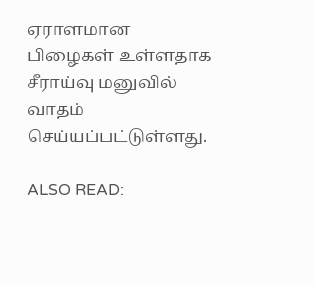ஏராளமான பிழைகள் உள்ளதாக சீராய்வு மனுவில் வாதம் செய்யப்பட்டுள்ளது.

ALSO READ: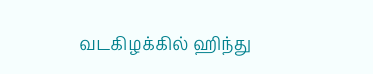வடகிழக்கில் ஹிந்து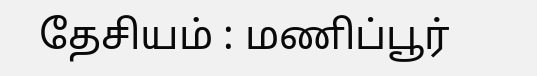தேசியம் : மணிப்பூர்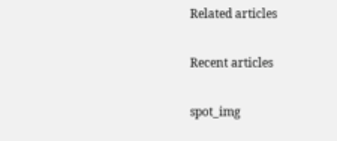Related articles

Recent articles

spot_img